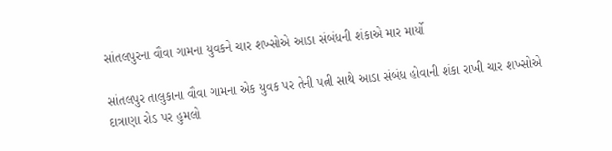સાંતલપુરના વૌવા ગામના યુવકને ચાર શખ્સોએ આડા સંબંધની શંકાએ માર માર્યો

સાંતલપુર તાલુકાના વૌવા ગામના એક યુવક પર તેની પત્ની સાથે આડા સંબંધ હોવાની શંકા રાખી ચાર શખ્સોએ દાત્રાણા રોડ પર હુમલો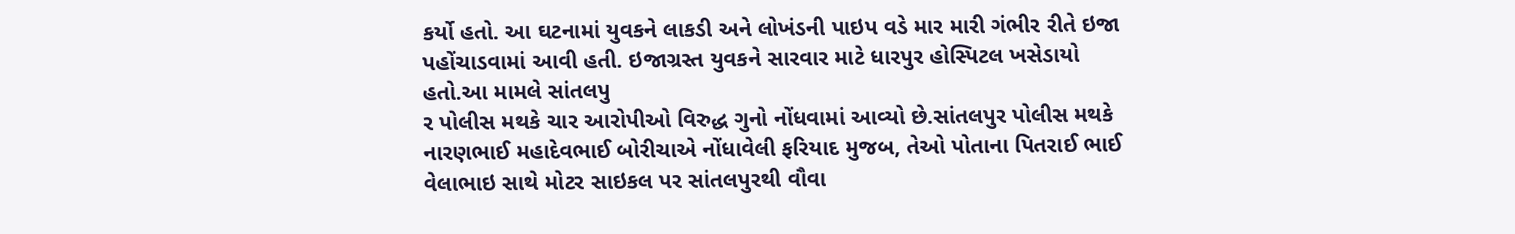કર્યો હતો. આ ઘટનામાં યુવકને લાકડી અને લોખંડની પાઇપ વડે માર મારી ગંભીર રીતે ઇજા પહોંચાડવામાં આવી હતી. ઇજાગ્રસ્ત યુવકને સારવાર માટે ધારપુર હોસ્પિટલ ખસેડાયો હતો.આ મામલે સાંતલપુ
ર પોલીસ મથકે ચાર આરોપીઓ વિરુદ્ધ ગુનો નોંધવામાં આવ્યો છે.સાંતલપુર પોલીસ મથકે નારણભાઈ મહાદેવભાઈ બોરીચાએ નોંધાવેલી ફરિયાદ મુજબ, તેઓ પોતાના પિતરાઈ ભાઈ વેલાભાઇ સાથે મોટર સાઇકલ પર સાંતલપુરથી વૌવા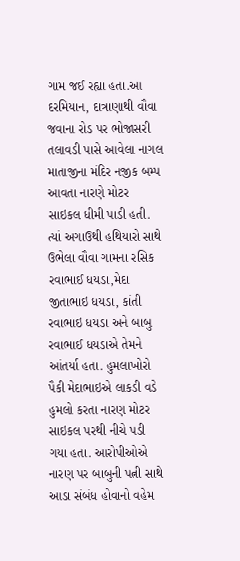ગામ જઈ રહ્યા હતા.આ દરમિયાન, દાત્રાણાથી વૌવા જવાના રોડ પર ભોજાસરી તલાવડી પાસે આવેલા નાગલ માતાજીના મંદિર નજીક બમ્પ આવતા નારણે મોટર સાઇકલ ધીમી પાડી હતી.
ત્યાં અગાઉથી હથિયારો સાથે ઉભેલા વૌવા ગામના રસિક રવાભાઈ ધયડા,મેદા જીતાભાઇ ધયડા, કાંતી રવાભાઇ ધયડા અને બાબુ રવાભાઈ ધયડાએ તેમને આંતર્યા હતા. હુમલાખોરો પૈકી મેદાભાઇએ લાકડી વડે હુમલો કરતા નારણ મોટર સાઇકલ પરથી નીચે પડી ગયા હતા. આરોપીઓએ નારણ પર બાબુની પત્ની સાથે આડા સંબંધ હોવાનો વહેમ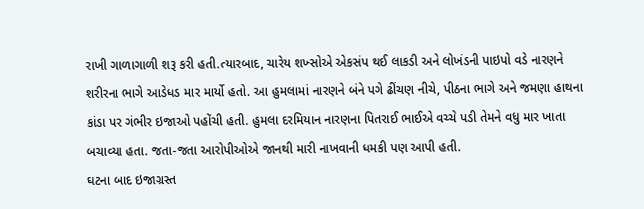રાખી ગાળાગાળી શરૂ કરી હતી.ત્યારબાદ, ચારેય શખ્સોએ એકસંપ થઈ લાકડી અને લોખંડની પાઇપો વડે નારણને શરીરના ભાગે આડેધડ માર માર્યો હતો. આ હુમલામાં નારણને બંને પગે ઢીંચણ નીચે, પીઠના ભાગે અને જમણા હાથના કાંડા પર ગંભીર ઇજાઓ પહોંચી હતી. હુમલા દરમિયાન નારણના પિતરાઈ ભાઈએ વચ્ચે પડી તેમને વધુ માર ખાતા બચાવ્યા હતા. જતા-જતા આરોપીઓએ જાનથી મારી નાખવાની ધમકી પણ આપી હતી.
ઘટના બાદ ઇજાગ્રસ્ત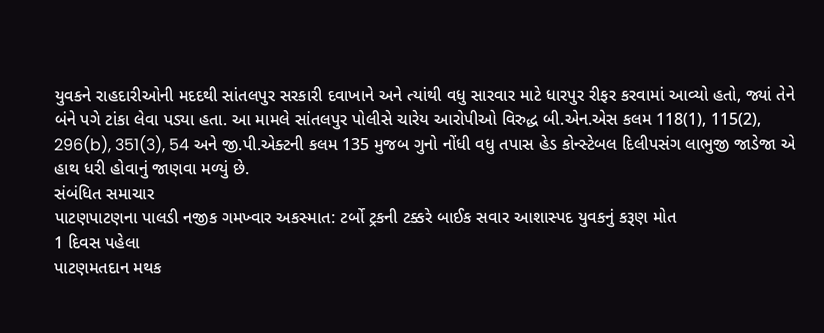યુવકને રાહદારીઓની મદદથી સાંતલપુર સરકારી દવાખાને અને ત્યાંથી વધુ સારવાર માટે ધારપુર રીફર કરવામાં આવ્યો હતો, જ્યાં તેને બંને પગે ટાંકા લેવા પડ્યા હતા. આ મામલે સાંતલપુર પોલીસે ચારેય આરોપીઓ વિરુદ્ધ બી.એન.એસ કલમ 118(1), 115(2), 296(b), 351(3), 54 અને જી.પી.એક્ટની કલમ 135 મુજબ ગુનો નોંધી વધુ તપાસ હેડ કોન્સ્ટેબલ દિલીપસંગ લાભુજી જાડેજા એ હાથ ધરી હોવાનું જાણવા મળ્યું છે.
સંબંધિત સમાચાર
પાટણપાટણના પાલડી નજીક ગમખ્વાર અકસ્માત: ટર્બો ટ્રકની ટક્કરે બાઈક સવાર આશાસ્પદ યુવકનું કરૂણ મોત
1 દિવસ પહેલા
પાટણમતદાન મથક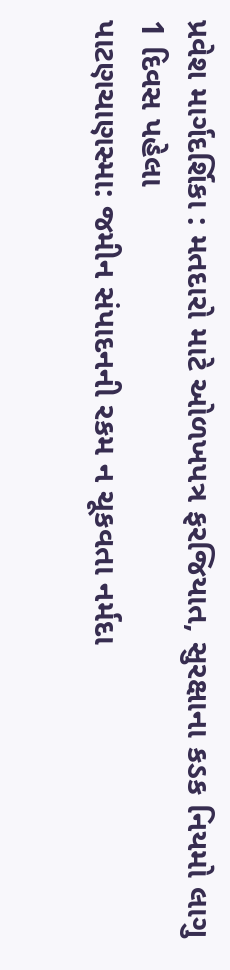પ્રવેશ માર્ગદર્શિકા : મતદારો માટે ઓળખપત્ર ફરજિયાત, સુરક્ષાના કડક નિયમો લાગુ
1 દિવસ પહેલા
પાટણચાણસ્મા: જમીન સંપાદનની રકમ ન ચૂકવતા નર્મદા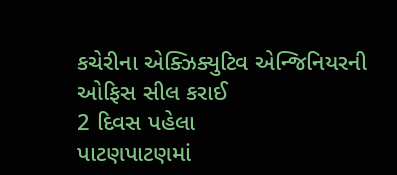કચેરીના એક્ઝિક્યુટિવ એન્જિનિયરની ઓફિસ સીલ કરાઈ
2 દિવસ પહેલા
પાટણપાટણમાં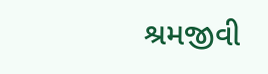શ્રમજીવી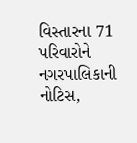વિસ્તારના 71 પરિવારોને નગરપાલિકાની નોટિસ,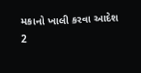મકાનો ખાલી કરવા આદેશ
2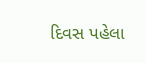દિવસ પહેલા